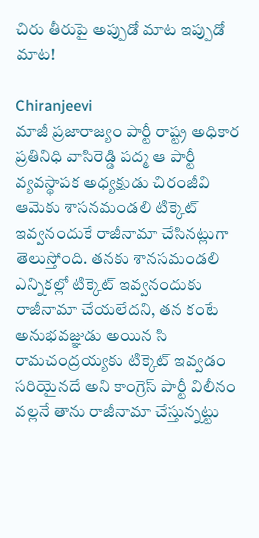చిరు తీరుపై అప్పుడో మాట ఇప్పుడో మాట!

Chiranjeevi
మాజీ ప్రజారాజ్యం పార్టీ రాష్ట్ర అధికార ప్రతినిధి వాసిరెడ్డి పద్మ ఆ పార్టీ వ్యవస్థాపక అధ్యక్షుడు చిరంజీవి ఆమెకు శాసనమండలి టిక్కెట్ ఇవ్వనందుకే రాజీనామా చేసినట్లుగా తెలుస్తోంది. తనకు శానసమండలి ఎన్నికల్లో టిక్కెట్ ఇవ్వనందుకు రాజీనామా చేయలేదని, తన కంటే అనుభవజ్ఞుడు అయిన సి రామచంద్రయ్యకు టిక్కెట్ ఇవ్వడం సరియైనదే అని కాంగ్రెస్ పార్టీ విలీనం వల్లనే తాను రాజీనామా చేస్తున్నట్టు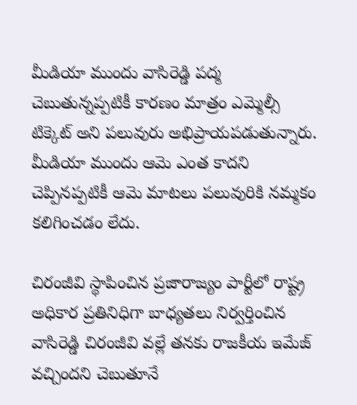మీడియా ముందు వాసిరెడ్డి పద్మ చెబుతున్నప్పటికీ కారణం మాత్రం ఎమ్మెల్సీ టిక్కెట్ అని పలువురు అభిప్రాయపడుతున్నారు. మీడియా ముందు ఆమె ఎంత కాదని చెప్పినప్పటికీ ఆమె మాటలు పలువురికి నమ్మకం కలిగించడం లేదు.

చిరంజీవి స్థాపించిన ప్రజారాజ్యం పార్టీలో రాష్ట్ర అధికార ప్రతినిధిగా బాధ్యతలు నిర్వర్తించిన వాసిరెడ్డి చిరంజీవి వల్లే తనకు రాజకీయ ఇమేజ్ వచ్చిందని చెబుతూనే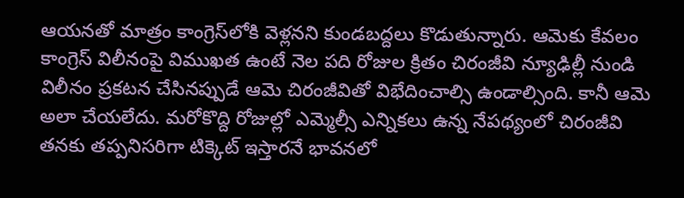ఆయనతో మాత్రం కాంగ్రెస్‌లోకి వెళ్లనని కుండబద్దలు కొడుతున్నారు. ఆమెకు కేవలం కాంగ్రెస్ విలీనంపై విముఖత ఉంటే నెల పది రోజుల క్రితం చిరంజీవి న్యూఢిల్లీ నుండి విలీనం ప్రకటన చేసినప్పుడే ఆమె చిరంజీవితో విభేదించాల్సి ఉండాల్సింది. కానీ ఆమె అలా చేయలేదు. మరోకొద్ది రోజుల్లో ఎమ్మెల్సీ ఎన్నికలు ఉన్న నేపథ్యంలో చిరంజీవి తనకు తప్పనిసరిగా టిక్కెట్ ఇస్తారనే భావనలో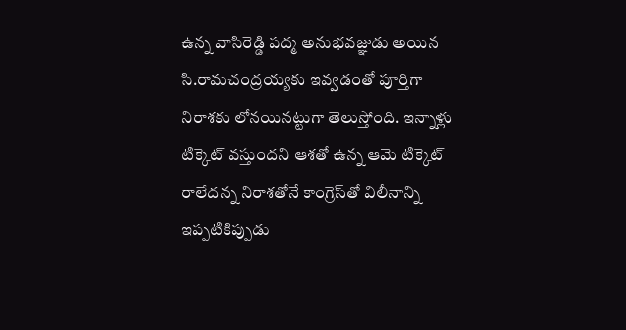ఉన్న వాసిరెడ్డి పద్మ అనుభవజ్ఞుడు అయిన సి.రామచంద్రయ్యకు ఇవ్వడంతో పూర్తిగా నిరాశకు లోనయినట్టుగా తెలుస్తోంది. ఇన్నాళ్లు టిక్కెట్ వస్తుందని ఆశతో ఉన్న ఆమె టిక్కెట్ రాలేదన్న నిరాశతోనే కాంగ్రెస్‌తో విలీనాన్ని ఇప్పటికిప్పుడు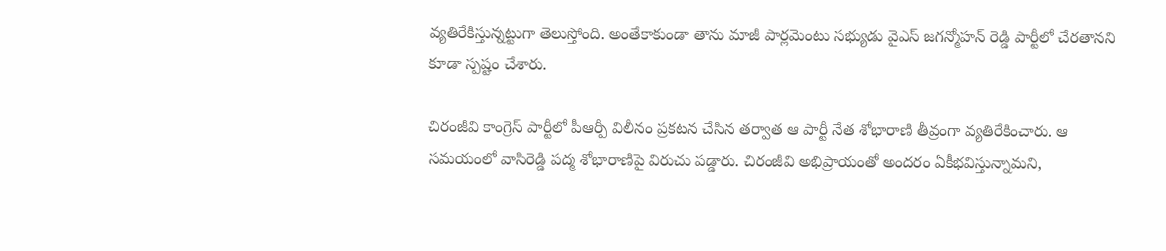వ్యతిరేకిస్తున్నట్టుగా తెలుస్తోంది. అంతేకాకుండా తాను మాజీ పార్లమెంటు సభ్యుడు వైఎస్ జగన్మోహన్ రెడ్డి పార్టీలో చేరతానని కూడా స్పష్టం చేశారు.

చిరంజీవి కాంగ్రెస్ పార్టీలో పీఆర్పీ విలీనం ప్రకటన చేసిన తర్వాత ఆ పార్టీ నేత శోభారాణి తీవ్రంగా వ్యతిరేకించారు. ఆ సమయంలో వాసిరెడ్డి పద్మ శోభారాణిపై విరుచు పడ్డారు. చిరంజీవి అభిప్రాయంతో అందరం ఏకీభవిస్తున్నామని,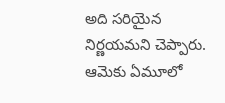అది సరియైన నిర్ణయమని చెప్పారు. ఆమెకు ఏమూలో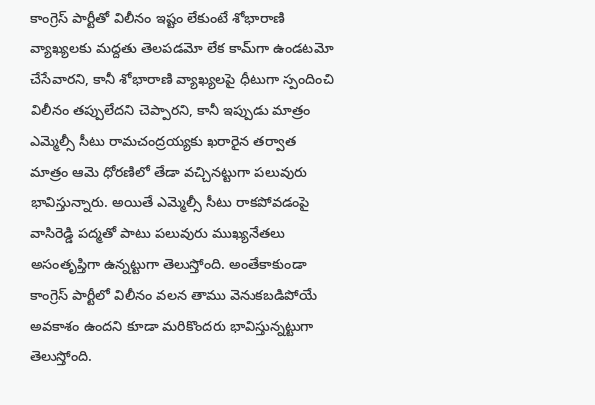కాంగ్రెస్ పార్టీతో విలీనం ఇష్టం లేకుంటే శోభారాణి వ్యాఖ్యలకు మద్దతు తెలపడమో లేక కామ్‌గా ఉండటమో చేసేవారని, కానీ శోభారాణి వ్యాఖ్యలపై ధీటుగా స్పందించి విలీనం తప్పులేదని చెప్పారని, కానీ ఇప్పుడు మాత్రం ఎమ్మెల్సీ సీటు రామచంద్రయ్యకు ఖరారైన తర్వాత మాత్రం ఆమె ధోరణిలో తేడా వచ్చినట్టుగా పలువురు భావిస్తున్నారు. అయితే ఎమ్మెల్సీ సీటు రాకపోవడంపై వాసిరెడ్డి పద్మతో పాటు పలువురు ముఖ్యనేతలు అసంతృప్తిగా ఉన్నట్టుగా తెలుస్తోంది. అంతేకాకుండా కాంగ్రెస్ పార్టీలో విలీనం వలన తాము వెనుకబడిపోయే అవకాశం ఉందని కూడా మరికొందరు భావిస్తున్నట్టుగా తెలుస్తోంది.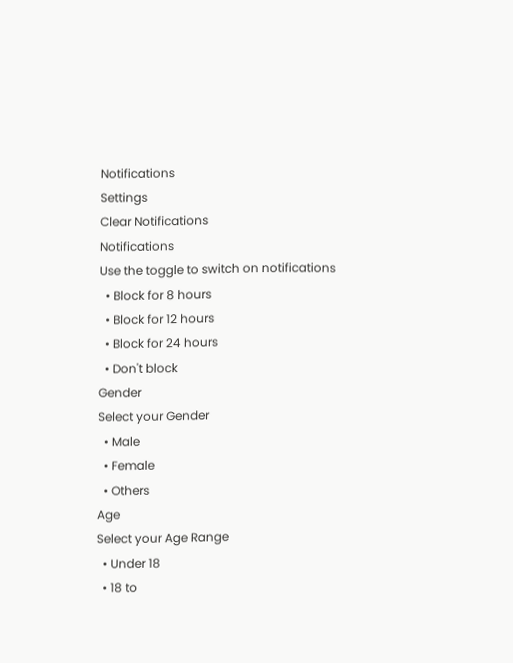Notifications
Settings
Clear Notifications
Notifications
Use the toggle to switch on notifications
  • Block for 8 hours
  • Block for 12 hours
  • Block for 24 hours
  • Don't block
Gender
Select your Gender
  • Male
  • Female
  • Others
Age
Select your Age Range
  • Under 18
  • 18 to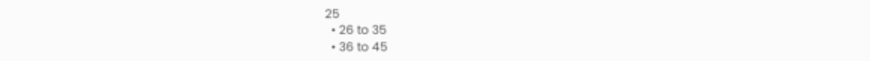25
  • 26 to 35
  • 36 to 45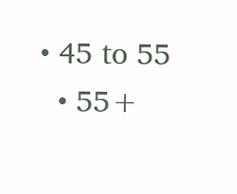• 45 to 55
  • 55+